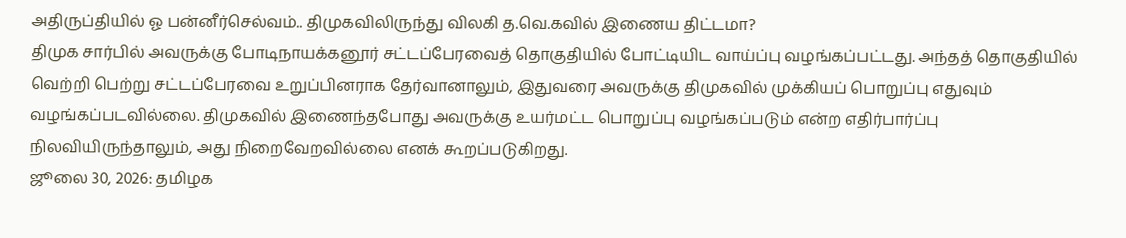அதிருப்தியில் ஓ பன்னீர்செல்வம்.. திமுகவிலிருந்து விலகி த.வெ.கவில் இணைய திட்டமா?
திமுக சார்பில் அவருக்கு போடிநாயக்கனூர் சட்டப்பேரவைத் தொகுதியில் போட்டியிட வாய்ப்பு வழங்கப்பட்டது. அந்தத் தொகுதியில் வெற்றி பெற்று சட்டப்பேரவை உறுப்பினராக தேர்வானாலும், இதுவரை அவருக்கு திமுகவில் முக்கியப் பொறுப்பு எதுவும் வழங்கப்படவில்லை. திமுகவில் இணைந்தபோது அவருக்கு உயர்மட்ட பொறுப்பு வழங்கப்படும் என்ற எதிர்பார்ப்பு நிலவியிருந்தாலும், அது நிறைவேறவில்லை எனக் கூறப்படுகிறது.
ஜூலை 30, 2026: தமிழக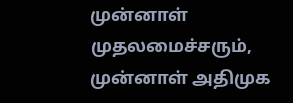முன்னாள் முதலமைச்சரும், முன்னாள் அதிமுக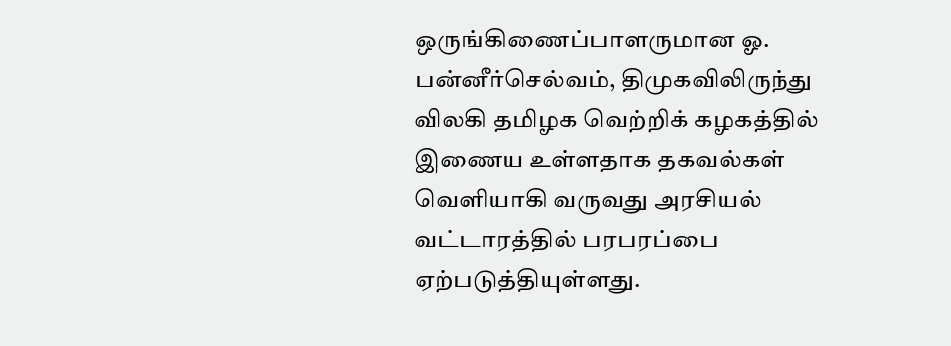ஒருங்கிணைப்பாளருமான ஓ. பன்னீர்செல்வம், திமுகவிலிருந்து விலகி தமிழக வெற்றிக் கழகத்தில் இணைய உள்ளதாக தகவல்கள் வெளியாகி வருவது அரசியல் வட்டாரத்தில் பரபரப்பை ஏற்படுத்தியுள்ளது.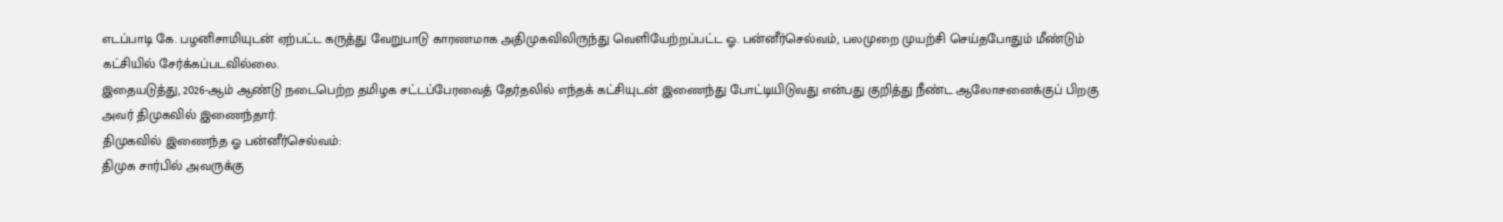எடப்பாடி கே. பழனிசாமியுடன் ஏற்பட்ட கருத்து வேறுபாடு காரணமாக அதிமுகவிலிருந்து வெளியேற்றப்பட்ட ஓ. பன்னீர்செல்வம், பலமுறை முயற்சி செய்தபோதும் மீண்டும் கட்சியில் சேர்க்கப்படவில்லை.
இதையடுத்து, 2026-ஆம் ஆண்டு நடைபெற்ற தமிழக சட்டப்பேரவைத் தேர்தலில் எந்தக் கட்சியுடன் இணைந்து போட்டியிடுவது என்பது குறித்து நீண்ட ஆலோசனைக்குப் பிறகு அவர் திமுகவில் இணைந்தார்.
திமுகவில் இணைந்த ஓ பன்னீர்செல்வம்:
திமுக சார்பில் அவருக்கு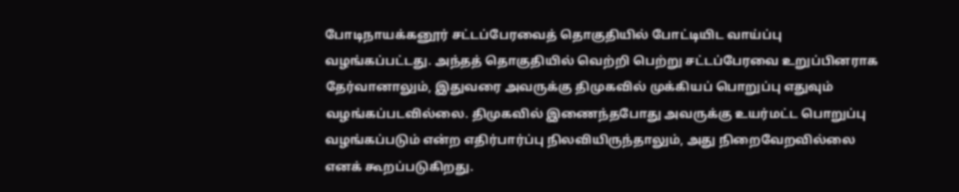போடிநாயக்கனூர் சட்டப்பேரவைத் தொகுதியில் போட்டியிட வாய்ப்பு வழங்கப்பட்டது. அந்தத் தொகுதியில் வெற்றி பெற்று சட்டப்பேரவை உறுப்பினராக தேர்வானாலும், இதுவரை அவருக்கு திமுகவில் முக்கியப் பொறுப்பு எதுவும் வழங்கப்படவில்லை. திமுகவில் இணைந்தபோது அவருக்கு உயர்மட்ட பொறுப்பு வழங்கப்படும் என்ற எதிர்பார்ப்பு நிலவியிருந்தாலும், அது நிறைவேறவில்லை எனக் கூறப்படுகிறது.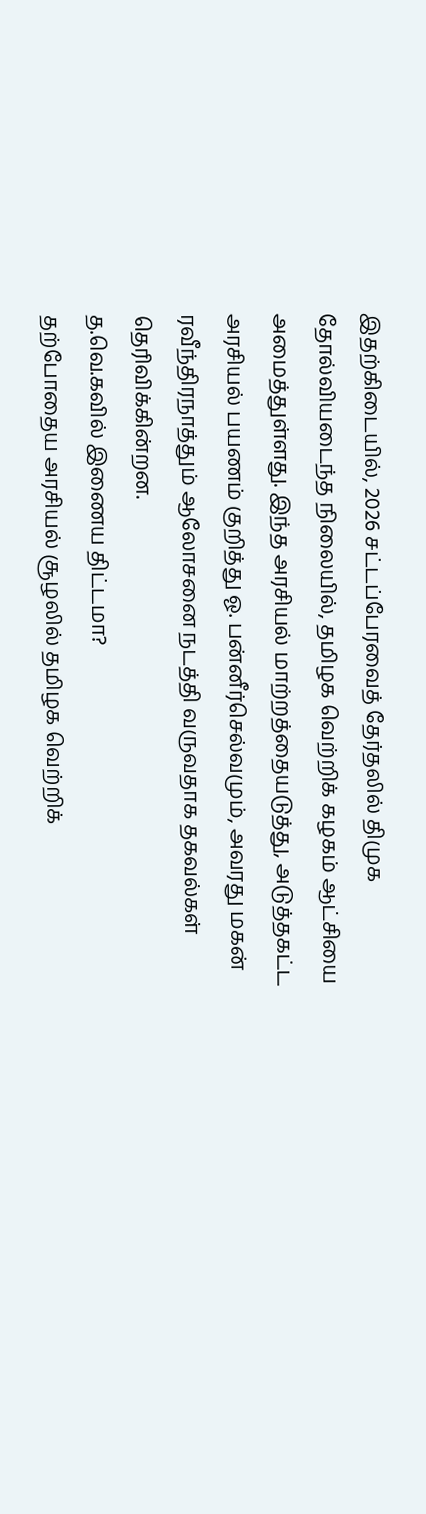இதற்கிடையில், 2026 சட்டப்பேரவைத் தேர்தலில் திமுக தோல்வியடைந்த நிலையில், தமிழக வெற்றிக் கழகம் ஆட்சியை அமைத்துள்ளது. இந்த அரசியல் மாற்றத்தையடுத்து, அடுத்தகட்ட அரசியல் பயணம் குறித்து ஓ. பன்னீர்செல்வமும், அவரது மகன் ரவீந்திரநாத்தும் ஆலோசனை நடத்தி வருவதாக தகவல்கள் தெரிவிக்கின்றன.
த.வெ.கவில் இணைய திட்டமா?
தற்போதைய அரசியல் சூழலில் தமிழக வெற்றிக்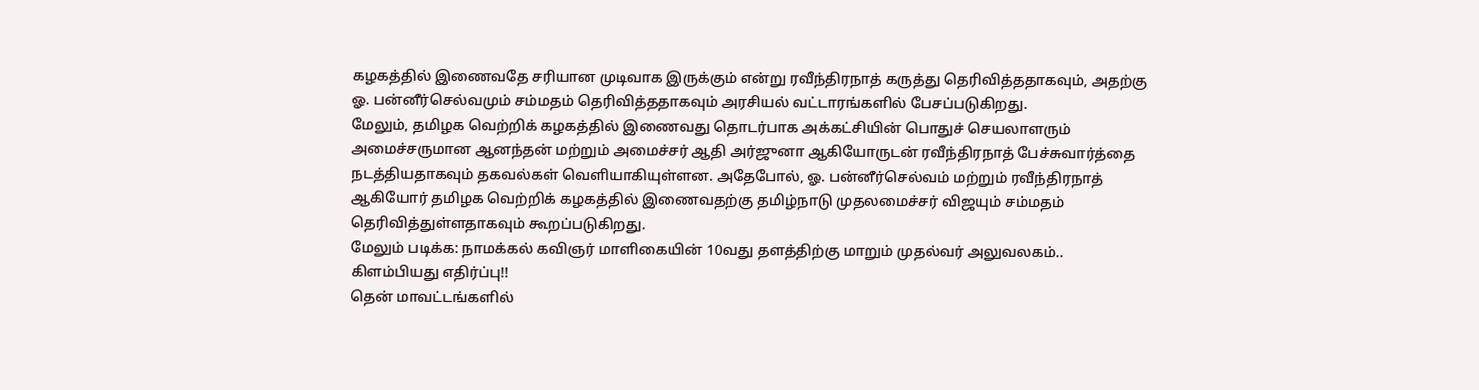கழகத்தில் இணைவதே சரியான முடிவாக இருக்கும் என்று ரவீந்திரநாத் கருத்து தெரிவித்ததாகவும், அதற்கு ஓ. பன்னீர்செல்வமும் சம்மதம் தெரிவித்ததாகவும் அரசியல் வட்டாரங்களில் பேசப்படுகிறது.
மேலும், தமிழக வெற்றிக் கழகத்தில் இணைவது தொடர்பாக அக்கட்சியின் பொதுச் செயலாளரும் அமைச்சருமான ஆனந்தன் மற்றும் அமைச்சர் ஆதி அர்ஜுனா ஆகியோருடன் ரவீந்திரநாத் பேச்சுவார்த்தை நடத்தியதாகவும் தகவல்கள் வெளியாகியுள்ளன. அதேபோல், ஓ. பன்னீர்செல்வம் மற்றும் ரவீந்திரநாத் ஆகியோர் தமிழக வெற்றிக் கழகத்தில் இணைவதற்கு தமிழ்நாடு முதலமைச்சர் விஜயும் சம்மதம் தெரிவித்துள்ளதாகவும் கூறப்படுகிறது.
மேலும் படிக்க: நாமக்கல் கவிஞர் மாளிகையின் 10வது தளத்திற்கு மாறும் முதல்வர் அலுவலகம்.. கிளம்பியது எதிர்ப்பு!!
தென் மாவட்டங்களில்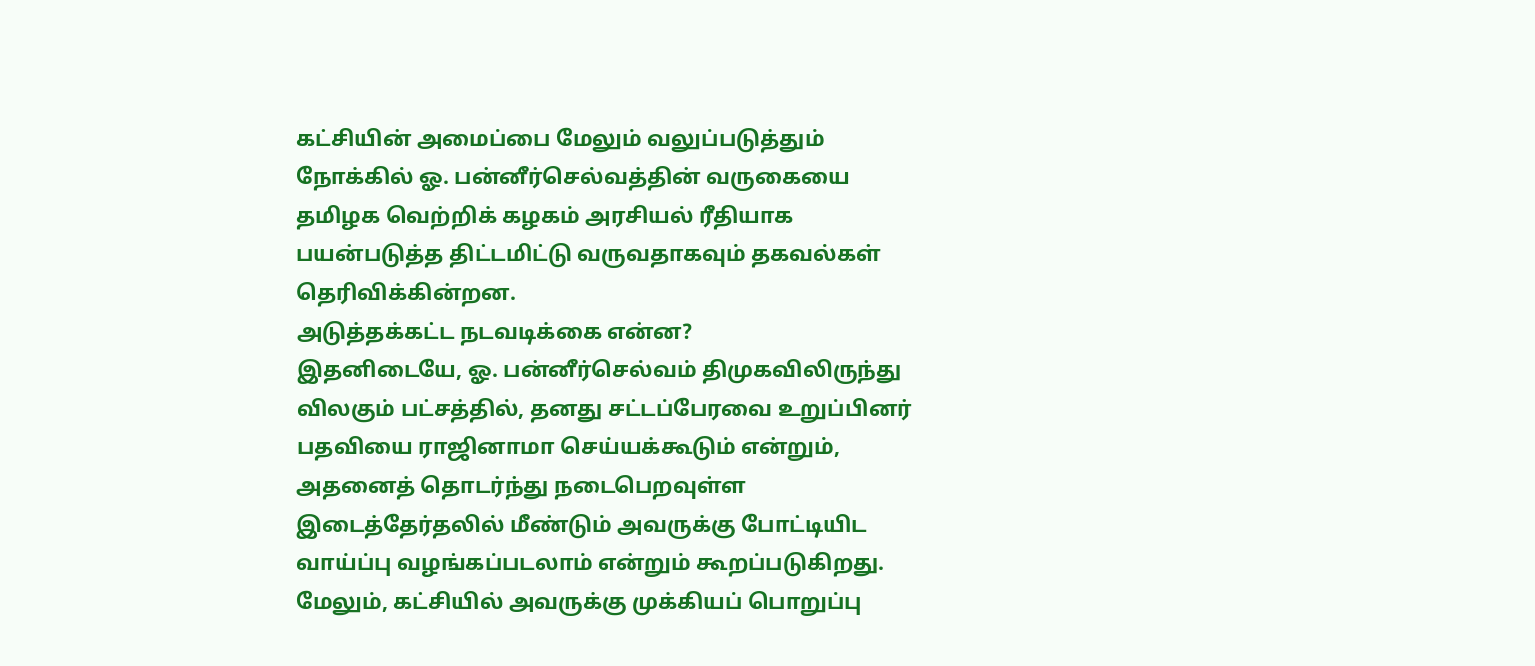கட்சியின் அமைப்பை மேலும் வலுப்படுத்தும் நோக்கில் ஓ. பன்னீர்செல்வத்தின் வருகையை தமிழக வெற்றிக் கழகம் அரசியல் ரீதியாக பயன்படுத்த திட்டமிட்டு வருவதாகவும் தகவல்கள் தெரிவிக்கின்றன.
அடுத்தக்கட்ட நடவடிக்கை என்ன?
இதனிடையே, ஓ. பன்னீர்செல்வம் திமுகவிலிருந்து விலகும் பட்சத்தில், தனது சட்டப்பேரவை உறுப்பினர் பதவியை ராஜினாமா செய்யக்கூடும் என்றும், அதனைத் தொடர்ந்து நடைபெறவுள்ள இடைத்தேர்தலில் மீண்டும் அவருக்கு போட்டியிட வாய்ப்பு வழங்கப்படலாம் என்றும் கூறப்படுகிறது. மேலும், கட்சியில் அவருக்கு முக்கியப் பொறுப்பு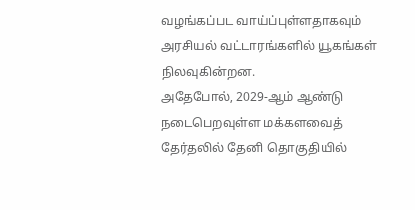வழங்கப்பட வாய்ப்புள்ளதாகவும் அரசியல் வட்டாரங்களில் யூகங்கள் நிலவுகின்றன.
அதேபோல், 2029-ஆம் ஆண்டு நடைபெறவுள்ள மக்களவைத் தேர்தலில் தேனி தொகுதியில்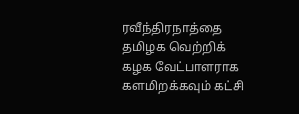ரவீந்திரநாத்தை தமிழக வெற்றிக் கழக வேட்பாளராக களமிறக்கவும் கட்சி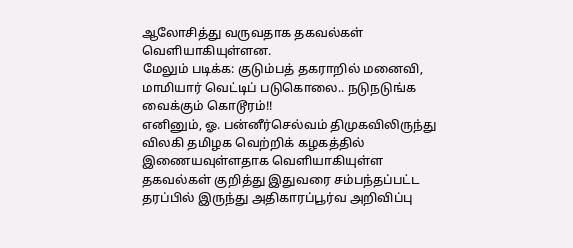ஆலோசித்து வருவதாக தகவல்கள் வெளியாகியுள்ளன.
மேலும் படிக்க: குடும்பத் தகராறில் மனைவி, மாமியார் வெட்டிப் படுகொலை.. நடுநடுங்க வைக்கும் கொடூரம்!!
எனினும், ஓ. பன்னீர்செல்வம் திமுகவிலிருந்து விலகி தமிழக வெற்றிக் கழகத்தில் இணையவுள்ளதாக வெளியாகியுள்ள தகவல்கள் குறித்து இதுவரை சம்பந்தப்பட்ட தரப்பில் இருந்து அதிகாரப்பூர்வ அறிவிப்பு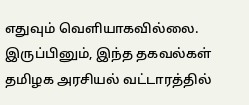எதுவும் வெளியாகவில்லை. இருப்பினும், இந்த தகவல்கள் தமிழக அரசியல் வட்டாரத்தில்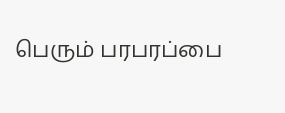பெரும் பரபரப்பை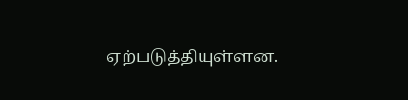ஏற்படுத்தியுள்ளன.